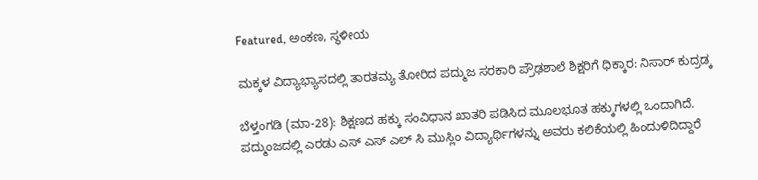Featured, ಅಂಕಣ, ಸ್ಥಳೀಯ

ಮಕ್ಕಳ ವಿದ್ಯಾಭ್ಯಾಸದಲ್ಲಿ ತಾರತಮ್ಯ ತೋರಿದ ಪದ್ಮುಜ ಸರಕಾರಿ ಪ್ರೌಢಶಾಲೆ ಶಿಕ್ಷರಿಗೆ ಧಿಕ್ಕಾರ: ನಿಸಾರ್ ಕುದ್ರಡ್ಕ

ಬೆಳ್ತಂಗಡಿ (ಮಾ-28): ಶಿಕ್ಷಣದ ಹಕ್ಕು ಸಂವಿಧಾನ ಖಾತರಿ ಪಡಿಸಿದ ಮೂಲಭೂತ ಹಕ್ಕುಗಳಲ್ಲಿ ಒಂದಾಗಿದೆ. ಪದ್ಮುಂಜದಲ್ಲಿ ಎರಡು ಎಸ್ ಎಸ್ ಎಲ್ ಸಿ ಮುಸ್ಲಿಂ ವಿದ್ಯಾರ್ಥಿಗಳನ್ನು ಅವರು ಕಲಿಕೆಯಲ್ಲಿ ಹಿಂದುಳಿದಿದ್ದಾರೆ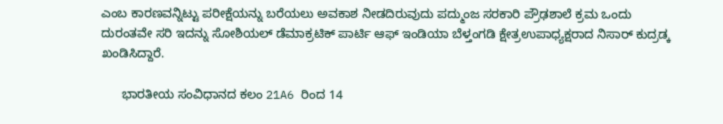ಎಂಬ ಕಾರಣವನ್ನಿಟ್ಟು ಪರೀಕ್ಷೆಯನ್ನು ಬರೆಯಲು ಅವಕಾಶ ನೀಡದಿರುವುದು ಪದ್ಮುಂಜ ಸರಕಾರಿ ಪ್ರೌಢಶಾಲೆ ಕ್ರಮ ಒಂದು ದುರಂತವೇ ಸರಿ ಇದನ್ನು ಸೋಶಿಯಲ್ ಡೆಮಾಕ್ರಟಿಕ್ ಪಾರ್ಟಿ ಆಫ್ ಇಂಡಿಯಾ ಬೆಳ್ತಂಗಡಿ ಕ್ಷೇತ್ರಉಪಾಧ್ಯಕ್ಷರಾದ ನಿಸಾರ್ ಕುದ್ರಡ್ಕ ಖಂಡಿಸಿದ್ದಾರೆ.

      ಭಾರತೀಯ ಸಂವಿಧಾನದ ಕಲಂ 21A6 ರಿಂದ 14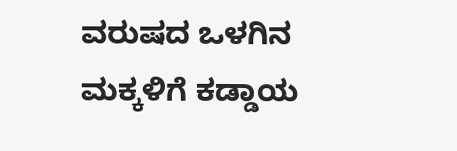ವರುಷದ ಒಳಗಿನ ಮಕ್ಕಳಿಗೆ ಕಡ್ಡಾಯ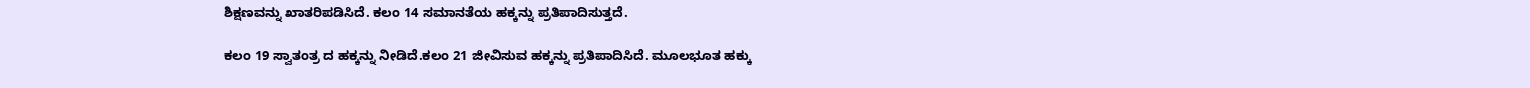ಶಿಕ್ಷಣವನ್ನು ಖಾತರಿಪಡಿಸಿದೆ. ಕಲಂ 14 ಸಮಾನತೆಯ ಹಕ್ಕನ್ನು ಪ್ರತಿಪಾದಿಸುತ್ತದೆ.

ಕಲಂ 19 ಸ್ವಾತಂತ್ರ ದ ಹಕ್ಕನ್ನು ನೀಡಿದೆ.ಕಲಂ 21 ಜೀವಿಸುವ ಹಕ್ಕನ್ನು ಪ್ರತಿಪಾದಿಸಿದೆ. ಮೂಲಭೂತ ಹಕ್ಕು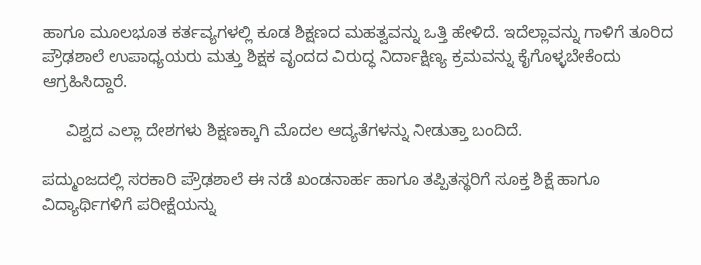ಹಾಗೂ ಮೂಲಭೂತ ಕರ್ತವ್ಯಗಳಲ್ಲಿ ಕೂಡ ಶಿಕ್ಷಣದ ಮಹತ್ವವನ್ನು ಒತ್ತಿ ಹೇಳಿದೆ. ಇದೆಲ್ಲಾವನ್ನು ಗಾಳಿಗೆ ತೂರಿದ ಪ್ರೌಢಶಾಲೆ ಉಪಾಧ್ಯಯರು ಮತ್ತು ಶಿಕ್ಷಕ ವೃಂದದ ವಿರುದ್ಧ ನಿರ್ದಾಕ್ಷಿಣ್ಯ ಕ್ರಮವನ್ನು ಕೈಗೊಳ್ಳಬೇಕೆಂದು ಆಗ್ರಹಿಸಿದ್ದಾರೆ.

     ವಿಶ್ವದ ಎಲ್ಲಾ ದೇಶಗಳು ಶಿಕ್ಷಣಕ್ಕಾಗಿ ಮೊದಲ ಆದ್ಯತೆಗಳನ್ನು ನೀಡುತ್ತಾ ಬಂದಿದೆ.

ಪದ್ಮುಂಜದಲ್ಲಿ ಸರಕಾರಿ ಪ್ರೌಢಶಾಲೆ ಈ ನಡೆ ಖಂಡನಾರ್ಹ ಹಾಗೂ ತಪ್ಪಿತಸ್ಥರಿಗೆ ಸೂಕ್ತ ಶಿಕ್ಷೆ ಹಾಗೂ ವಿದ್ಯಾರ್ಥಿಗಳಿಗೆ ಪರೀಕ್ಷೆಯನ್ನು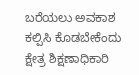ಬರೆಯಲು ಅವಕಾಶ ಕಲ್ಪಿಸಿ ಕೊಡಬೇಕೆಂದು ಕ್ಷೇತ್ರ ಶಿಕ್ಷಣಾಧಿಕಾರಿ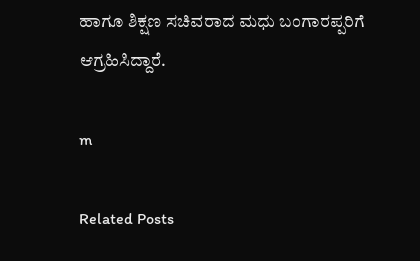ಹಾಗೂ ಶಿಕ್ಷಣ ಸಚಿವರಾದ ಮಧು ಬಂಗಾರಪ್ಪರಿಗೆ ಆಗ್ರಹಿಸಿದ್ದಾರೆ.

m

Related Posts